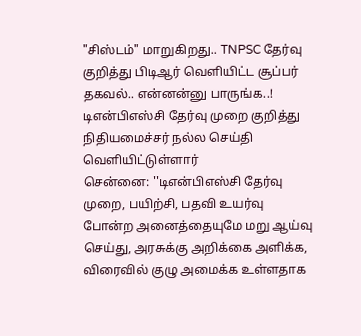"சிஸ்டம்" மாறுகிறது.. TNPSC தேர்வு குறித்து பிடிஆர் வெளியிட்ட சூப்பர் தகவல்.. என்னன்னு பாருங்க..!
டிஎன்பிஎஸ்சி தேர்வு முறை குறித்து நிதியமைச்சர் நல்ல செய்தி வெளியிட்டுள்ளார்
சென்னை: ''டிஎன்பிஎஸ்சி தேர்வு முறை, பயிற்சி, பதவி உயர்வு போன்ற அனைத்தையுமே மறு ஆய்வு செய்து, அரசுக்கு அறிக்கை அளிக்க, விரைவில் குழு அமைக்க உள்ளதாக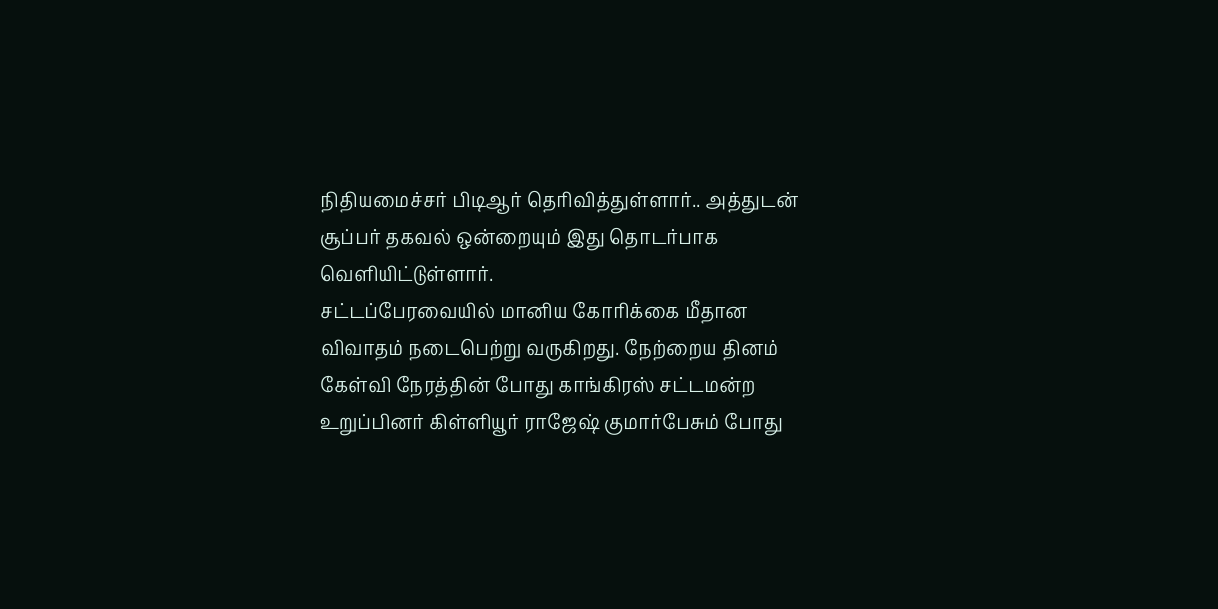நிதியமைச்சர் பிடிஆர் தெரிவித்துள்ளார்.. அத்துடன் சூப்பர் தகவல் ஒன்றையும் இது தொடர்பாக வெளியிட்டுள்ளார்.
சட்டப்பேரவையில் மானிய கோரிக்கை மீதான விவாதம் நடைபெற்று வருகிறது. நேற்றைய தினம் கேள்வி நேரத்தின் போது காங்கிரஸ் சட்டமன்ற உறுப்பினர் கிள்ளியூர் ராஜேஷ் குமார்பேசும் போது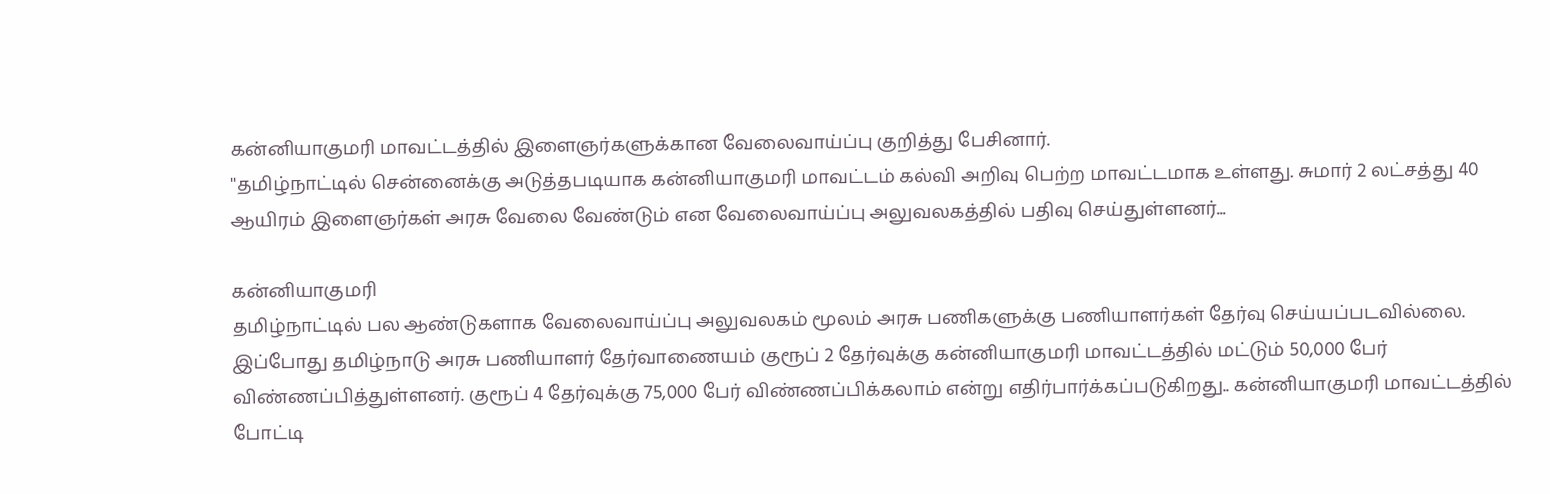கன்னியாகுமரி மாவட்டத்தில் இளைஞர்களுக்கான வேலைவாய்ப்பு குறித்து பேசினார்.
''தமிழ்நாட்டில் சென்னைக்கு அடுத்தபடியாக கன்னியாகுமரி மாவட்டம் கல்வி அறிவு பெற்ற மாவட்டமாக உள்ளது. சுமார் 2 லட்சத்து 40 ஆயிரம் இளைஞர்கள் அரசு வேலை வேண்டும் என வேலைவாய்ப்பு அலுவலகத்தில் பதிவு செய்துள்ளனர்...

கன்னியாகுமரி
தமிழ்நாட்டில் பல ஆண்டுகளாக வேலைவாய்ப்பு அலுவலகம் மூலம் அரசு பணிகளுக்கு பணியாளர்கள் தேர்வு செய்யப்படவில்லை. இப்போது தமிழ்நாடு அரசு பணியாளர் தேர்வாணையம் குரூப் 2 தேர்வுக்கு கன்னியாகுமரி மாவட்டத்தில் மட்டும் 50,000 பேர் விண்ணப்பித்துள்ளனர். குரூப் 4 தேர்வுக்கு 75,000 பேர் விண்ணப்பிக்கலாம் என்று எதிர்பார்க்கப்படுகிறது.. கன்னியாகுமரி மாவட்டத்தில் போட்டி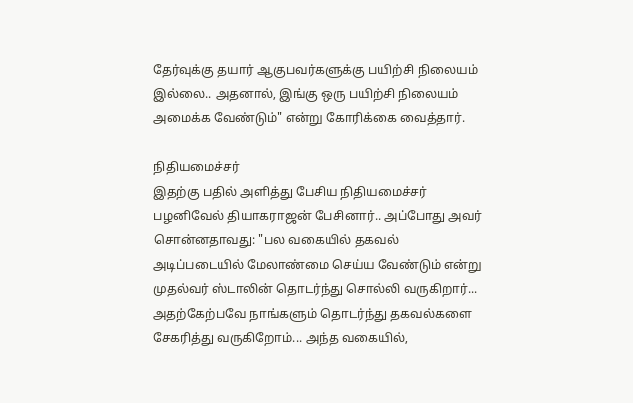தேர்வுக்கு தயார் ஆகுபவர்களுக்கு பயிற்சி நிலையம் இல்லை.. அதனால், இங்கு ஒரு பயிற்சி நிலையம் அமைக்க வேண்டும்" என்று கோரிக்கை வைத்தார்.

நிதியமைச்சர்
இதற்கு பதில் அளித்து பேசிய நிதியமைச்சர் பழனிவேல் தியாகராஜன் பேசினார்.. அப்போது அவர் சொன்னதாவது: "பல வகையில் தகவல் அடிப்படையில் மேலாண்மை செய்ய வேண்டும் என்று முதல்வர் ஸ்டாலின் தொடர்ந்து சொல்லி வருகிறார்... அதற்கேற்பவே நாங்களும் தொடர்ந்து தகவல்களை சேகரித்து வருகிறோம்... அந்த வகையில்,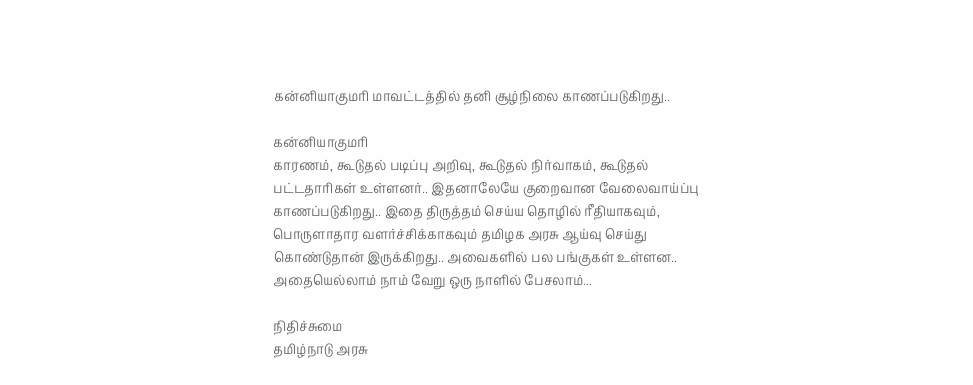கன்னியாகுமரி மாவட்டத்தில் தனி சூழ்நிலை காணப்படுகிறது..

கன்னியாகுமரி
காரணம், கூடுதல் படிப்பு அறிவு, கூடுதல் நிர்வாகம், கூடுதல் பட்டதாரிகள் உள்ளனர்.. இதனாலேயே குறைவான வேலைவாய்ப்பு காணப்படுகிறது.. இதை திருத்தம் செய்ய தொழில் ரீதியாகவும், பொருளாதார வளர்ச்சிக்காகவும் தமிழக அரசு ஆய்வு செய்து கொண்டுதான் இருக்கிறது.. அவைகளில் பல பங்குகள் உள்ளன.. அதையெல்லாம் நாம் வேறு ஒரு நாளில் பேசலாம்...

நிதிச்சுமை
தமிழ்நாடு அரசு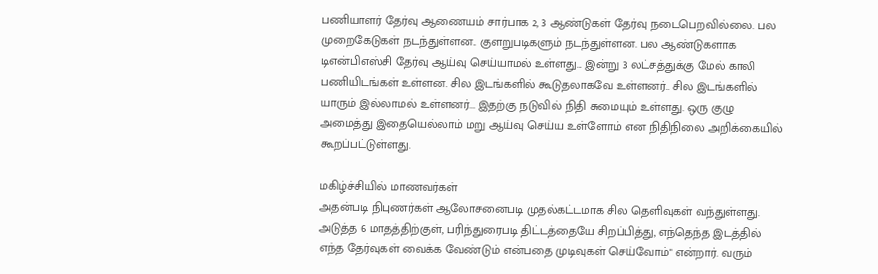பணியாளர் தேர்வு ஆணையம் சார்பாக 2, 3 ஆண்டுகள் தேர்வு நடைபெறவில்லை. பல முறைகேடுகள் நடந்துள்ளன.. குளறுபடிகளும் நடந்துள்ளன. பல ஆண்டுகளாக டிஎன்பிஎஸ்சி தேர்வு ஆய்வு செய்யாமல் உள்ளது... இன்று 3 லட்சத்துக்கு மேல் காலி பணியிடங்கள் உள்ளன. சில இடங்களில் கூடுதலாகவே உள்ளனர்.. சில இடங்களில் யாரும் இல்லாமல் உள்ளனர்... இதற்கு நடுவில் நிதி சுமையும் உள்ளது. ஒரு குழு அமைத்து இதையெல்லாம் மறு ஆய்வு செய்ய உள்ளோம் என நிதிநிலை அறிக்கையில் கூறப்பட்டுள்ளது.

மகிழ்ச்சியில் மாணவர்கள்
அதன்படி நிபுணர்கள் ஆலோசனைபடி முதல்கட்டமாக சில தெளிவுகள் வந்துள்ளது. அடுத்த 6 மாதத்திற்குள், பரிந்துரைபடி திட்டத்தையே சிறப்பித்து, எந்தெந்த இடத்தில் எந்த தேர்வுகள் வைக்க வேண்டும் என்பதை முடிவுகள் செய்வோம்" என்றார். வரும்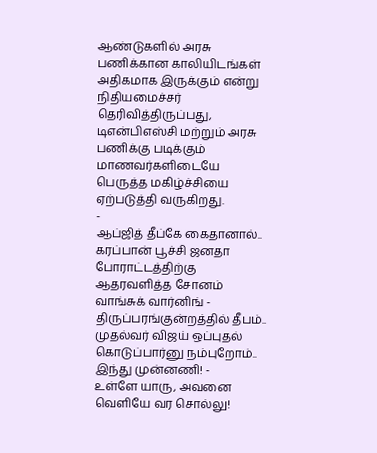ஆண்டுகளில் அரசு பணிக்கான காலியிடங்கள் அதிகமாக இருக்கும் என்று நிதியமைச்சர் தெரிவித்திருப்பது, டிஎன்பிஎஸ்சி மற்றும் அரசு பணிக்கு படிக்கும் மாணவர்களிடையே பெருத்த மகிழ்ச்சியை ஏற்படுத்தி வருகிறது.
-
ஆப்ஜித் தீப்கே கைதானால்.. கரப்பான் பூச்சி ஜனதா போராட்டத்திற்கு ஆதரவளித்த சோனம் வாங்சுக் வார்னிங் -
திருப்பரங்குன்றத்தில் தீபம்.. முதல்வர் விஜய் ஒப்புதல் கொடுப்பார்னு நம்புறோம்.. இந்து முன்னணி! -
உள்ளே யாரு, அவனை வெளியே வர சொல்லு!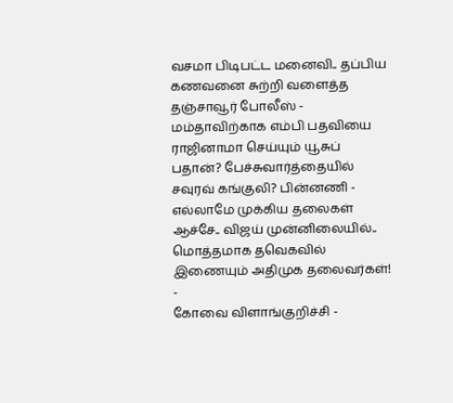வசமா பிடிபட்ட மனைவி.. தப்பிய கணவனை சுற்றி வளைத்த தஞ்சாவூர் போலீஸ் -
மம்தாவிற்காக எம்பி பதவியை ராஜினாமா செய்யும் யூசுப் பதான்? பேச்சுவார்த்தையில் சவுரவ் கங்குலி? பின்னணி -
எல்லாமே முக்கிய தலைகள் ஆச்சே.. விஜய் முன்னிலையில்.. மொத்தமாக தவெகவில் இணையும் அதிமுக தலைவர்கள்! -
கோவை விளாங்குறிச்சி -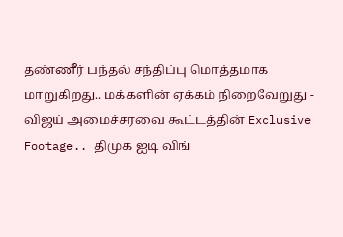தண்ணீர் பந்தல் சந்திப்பு மொத்தமாக மாறுகிறது.. மக்களின் ஏக்கம் நிறைவேறுது -
விஜய் அமைச்சரவை கூட்டத்தின் Exclusive Footage.. திமுக ஐடி விங்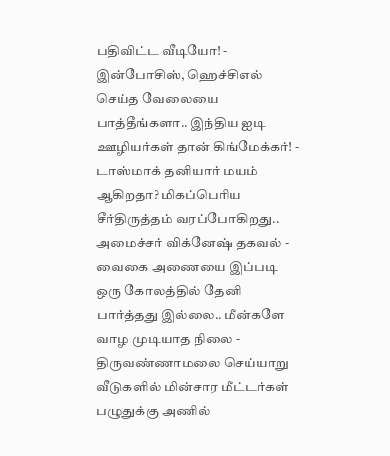பதிவிட்ட வீடியோ! -
இன்போசிஸ், ஹெச்சிஎல் செய்த வேலையை பாத்தீங்களா.. இந்திய ஐடி ஊழியர்கள் தான் கிங்மேக்கர்! -
டாஸ்மாக் தனியார் மயம் ஆகிறதா? மிகப்பெரிய சீர்திருத்தம் வரப்போகிறது.. அமைச்சர் விக்னேஷ் தகவல் -
வைகை அணையை இப்படி ஒரு கோலத்தில் தேனி பார்த்தது இல்லை.. மீன்களே வாழ முடியாத நிலை -
திருவண்ணாமலை செய்யாறு வீடுகளில் மின்சார மீட்டர்கள் பழுதுக்கு அணில்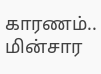காரணம்.. மின்சார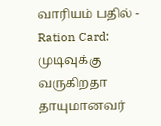வாரியம் பதில் -
Ration Card: முடிவுக்கு வருகிறதா தாயுமானவர்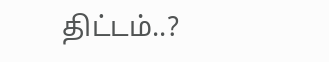திட்டம்..?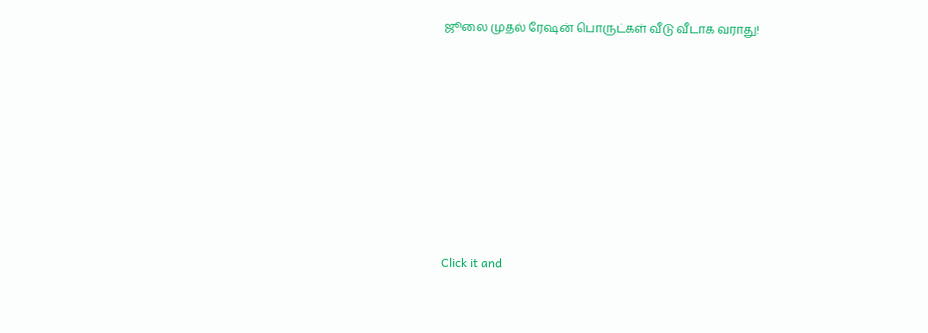ஜூலை முதல் ரேஷன் பொருட்கள் வீடு வீடாக வராது!












Click it and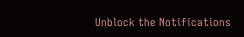Unblock the Notifications